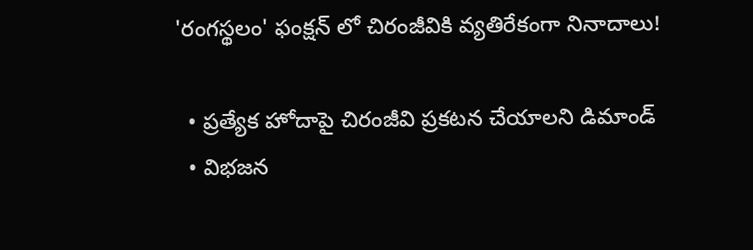'రంగస్థలం' ఫంక్షన్ లో చిరంజీవికి వ్యతిరేకంగా నినాదాలు!

  • ప్రత్యేక హోదాపై చిరంజీవి ప్రకటన చేయాలని డిమాండ్
  • విభజన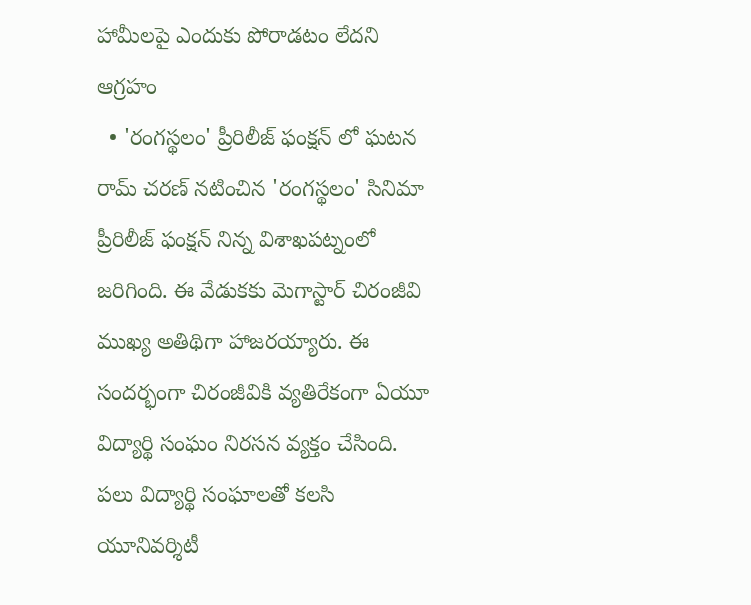హామీలపై ఎందుకు పోరాడటం లేదని ఆగ్రహం
  • 'రంగస్థలం' ప్రీరిలీజ్ ఫంక్షన్ లో ఘటన
రామ్ చరణ్ నటించిన 'రంగస్థలం' సినిమా ప్రీరిలీజ్ ఫంక్షన్ నిన్న విశాఖపట్నంలో జరిగింది. ఈ వేడుకకు మెగాస్టార్ చిరంజీవి ముఖ్య అతిథిగా హాజరయ్యారు. ఈ సందర్భంగా చిరంజీవికి వ్యతిరేకంగా ఏయూ విద్యార్థి సంఘం నిరసన వ్యక్తం చేసింది. పలు విద్యార్థి సంఘాలతో కలసి యూనివర్శిటీ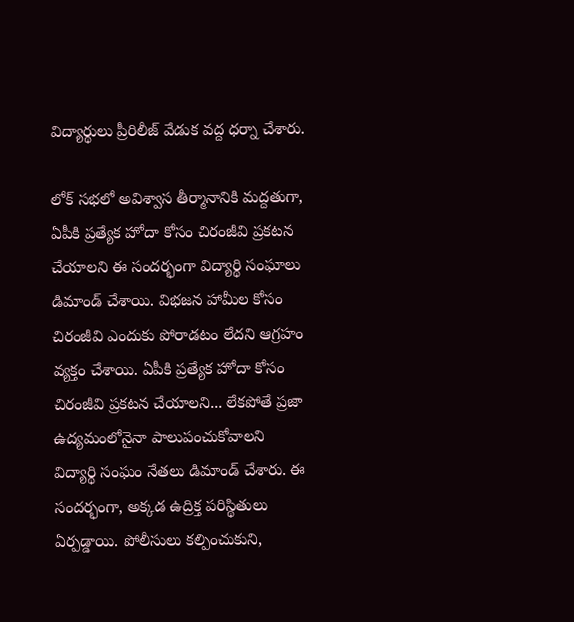విద్యార్థులు ప్రీరిలీజ్ వేడుక వద్ద ధర్నా చేశారు.

లోక్ సభలో అవిశ్వాస తీర్మానానికి మద్దతుగా, ఏపీకి ప్రత్యేక హోదా కోసం చిరంజీవి ప్రకటన చేయాలని ఈ సందర్భంగా విద్యార్థి సంఘాలు డిమాండ్ చేశాయి. విభజన హామీల కోసం చిరంజీవి ఎందుకు పోరాడటం లేదని ఆగ్రహం వ్యక్తం చేశాయి. ఏపీకి ప్రత్యేక హోదా కోసం చిరంజీవి ప్రకటన చేయాలని... లేకపోతే ప్రజా ఉద్యమంలోనైనా పాలుపంచుకోవాలని విద్యార్థి సంఘం నేతలు డిమాండ్ చేశారు. ఈ సందర్భంగా, అక్కడ ఉద్రిక్త పరిస్థితులు ఏర్పడ్డాయి. పోలీసులు కల్పించుకుని,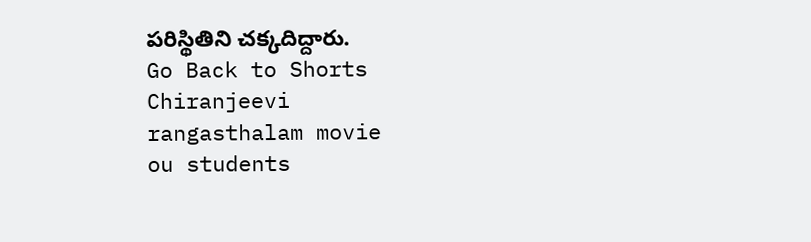పరిస్థితిని చక్కదిద్దారు.
Go Back to Shorts
Chiranjeevi
rangasthalam movie
ou students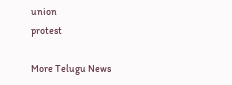union
protest

More Telugu News